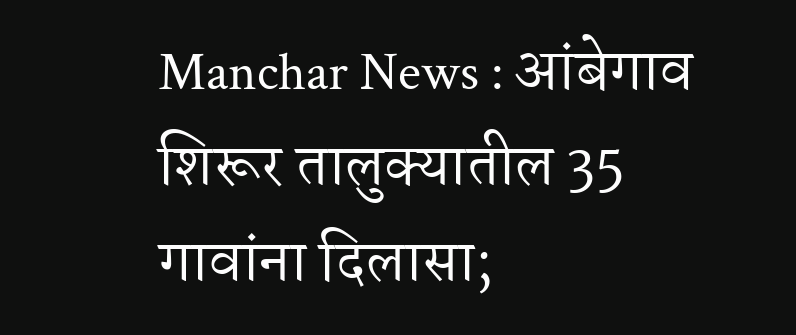Manchar News : आंबेगाव शिरूर तालुक्यातील 35 गावांना दिलासा;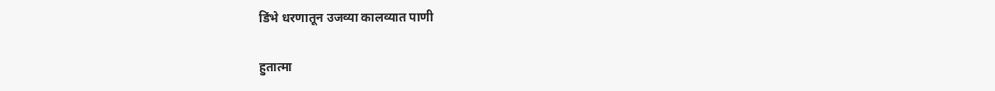डिंभे धरणातून उजव्या कालव्यात पाणी

हुतात्मा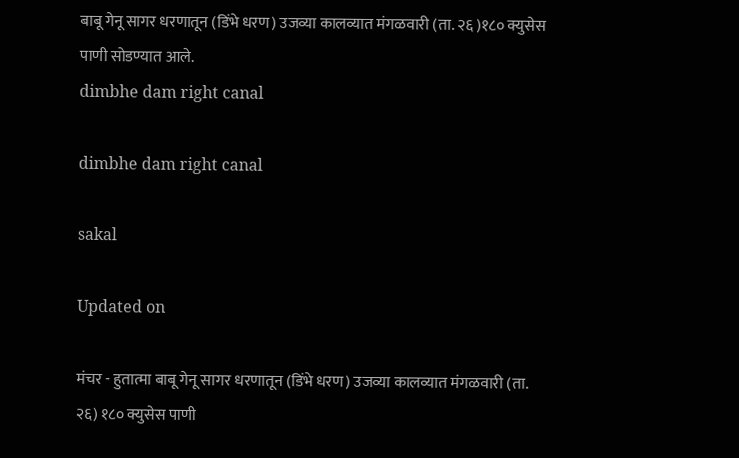बाबू गेनू सागर धरणातून (डिंभे धरण) उजव्या कालव्यात मंगळवारी (ता. २६ )१८० क्युसेस पाणी सोडण्यात आले.
dimbhe dam right canal

dimbhe dam right canal

sakal

Updated on

मंचर - हुतात्मा बाबू गेनू सागर धरणातून (डिंभे धरण) उजव्या कालव्यात मंगळवारी (ता. २६) १८० क्युसेस पाणी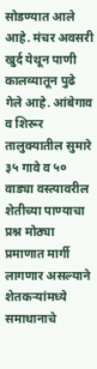सोडण्यात आले आहे. मंचर अवसरी खुर्द येथून पाणी कालव्यातून पुढे गेले आहे. आंबेगाव व शिरूर तालुक्यातील सुमारे ३५ गावे व ५० वाड्या वस्त्यावरील शेतीच्या पाण्याचा प्रश्न मोठ्या प्रमाणात मार्गी लागणार असल्याने शेतकऱ्यांमध्ये समाधानाचे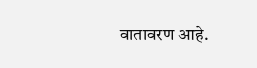वातावरण आहे.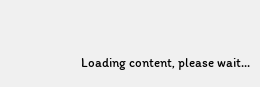Loading content, please wait...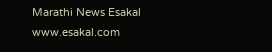Marathi News Esakal
www.esakal.com